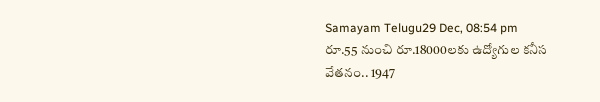Samayam Telugu29 Dec, 08:54 pm
రూ.55 నుంచి రూ.18000లకు ఉద్యోగుల కనీస వేతనం.. 1947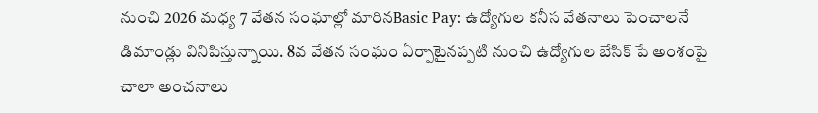నుంచి 2026 మధ్య 7 వేతన సంఘాల్లో మారినBasic Pay: ఉద్యోగుల కనీస వేతనాలు పెంచాలనే డిమాండ్లు వినిపిస్తున్నాయి. 8వ వేతన సంఘం ఏర్పాటైనప్పటి నుంచి ఉద్యోగుల బేసిక్ పే అంశంపై చాలా అంచనాలు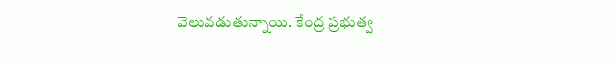వెలువడుతున్నాయి. కేంద్ర ప్రభుత్వ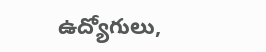ఉద్యోగులు,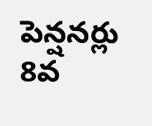పెన్షనర్లు 8వ